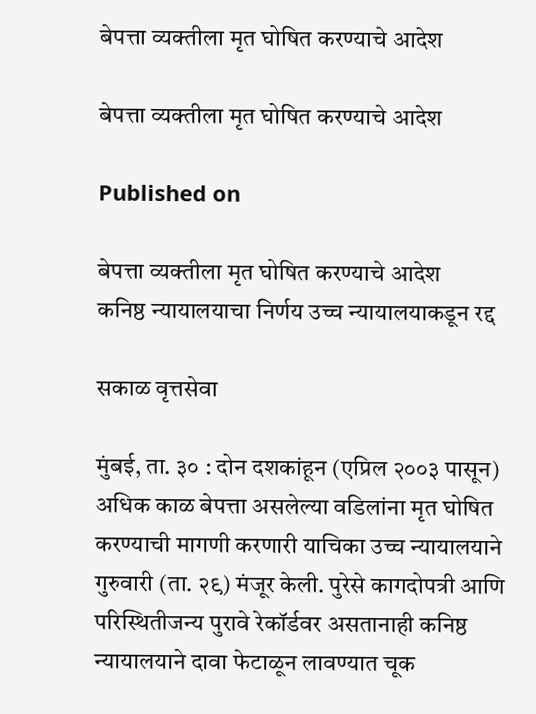बेपत्ता व्यक्तीला मृत घोषित करण्याचे आदेश

बेपत्ता व्यक्तीला मृत घोषित करण्याचे आदेश

Published on

बेपत्ता व्यक्तीला मृत घोषित करण्याचे आदेश
कनिष्ठ न्यायालयाचा निर्णय उच्च न्यायालयाकडून रद्द

सकाळ वृत्तसेवा

मुंबई, ता. ३० : दोन दशकांहून (एप्रिल २००३ पासून) अधिक काळ बेपत्ता असलेल्या वडिलांना मृत घोषित करण्याची मागणी करणारी याचिका उच्च न्यायालयाने गुरुवारी (ता. २९) मंजूर केली. पुरेसे कागदोपत्री आणि परिस्थितीजन्य पुरावे रेकॉर्डवर असतानाही कनिष्ठ न्यायालयाने दावा फेटाळून लावण्यात चूक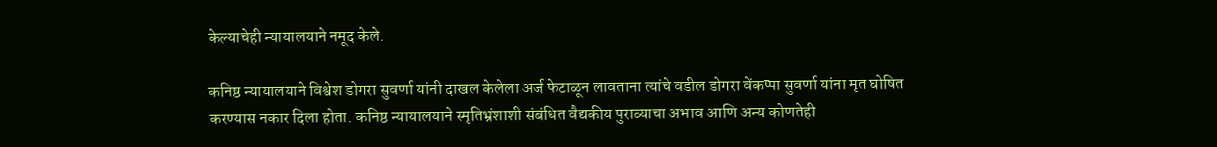केल्याचेही न्यायालयाने नमूद केले.

कनिष्ठ न्यायालयाने विश्वेश डोगरा सुवर्णा यांनी दाखल केलेला अर्ज फेटाळून लावताना त्यांचे वडील डोगरा वेंकप्पा सुवर्णा यांना मृत घोषित करण्यास नकार दिला होता. कनिष्ठ न्यायालयाने स्मृतिभ्रंशाशी संबंधित वैद्यकीय पुराव्याचा अभाव आणि अन्य कोणतेही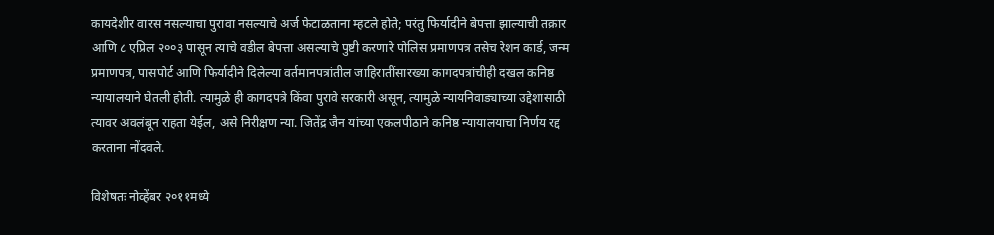कायदेशीर वारस नसल्याचा पुरावा नसल्याचे अर्ज फेटाळताना म्हटले होते; परंतु फिर्यादीने बेपत्ता झाल्याची तक्रार आणि ८ एप्रिल २००३ पासून त्याचे वडील बेपत्ता असल्याचे पुष्टी करणारे पोलिस प्रमाणपत्र तसेच रेशन कार्ड, जन्म प्रमाणपत्र, पासपोर्ट आणि फिर्यादीने दिलेल्या वर्तमानपत्रांतील जाहिरातींसारख्या कागदपत्रांचीही दखल कनिष्ठ न्यायालयाने घेतली होती. त्यामुळे ही कागदपत्रे किंवा पुरावे सरकारी असून, त्यामुळे न्यायनिवाड्याच्या उद्देशासाठी त्यावर अवलंबून राहता येईल, असे निरीक्षण न्या. जितेंद्र जैन यांच्या एकलपीठाने कनिष्ठ न्यायालयाचा निर्णय रद्द करताना नोंदवले.

विशेषतः नोव्हेंबर २०११मध्ये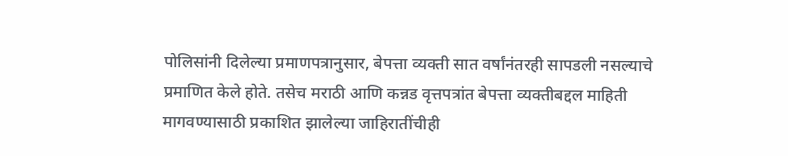पोलिसांनी दिलेल्या प्रमाणपत्रानुसार, बेपत्ता व्यक्ती सात वर्षांनंतरही सापडली नसल्याचे प्रमाणित केले होते. तसेच मराठी आणि कन्नड वृत्तपत्रांत बेपत्ता व्यक्तीबद्दल माहिती मागवण्यासाठी प्रकाशित झालेल्या जाहिरातींचीही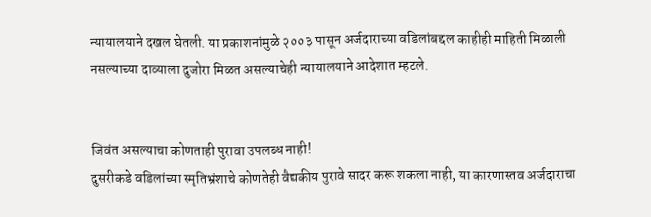न्यायालयाने दखल घेतली. या प्रकाशनांमुळे २००३ पासून अर्जदाराच्या वडिलांबद्दल काहीही माहिती मिळाली नसल्याच्या दाव्याला दुजोरा मिळत असल्याचेही न्यायालयाने आदेशात म्हटले.


जिवंत असल्याचा कोणताही पुरावा उपलब्ध नाही!
दुसरीकडे वडिलांच्या स्मृतिभ्रंशाचे कोणतेही वैद्यकीय पुरावे सादर करू शकला नाही, या कारणास्तव अर्जदाराचा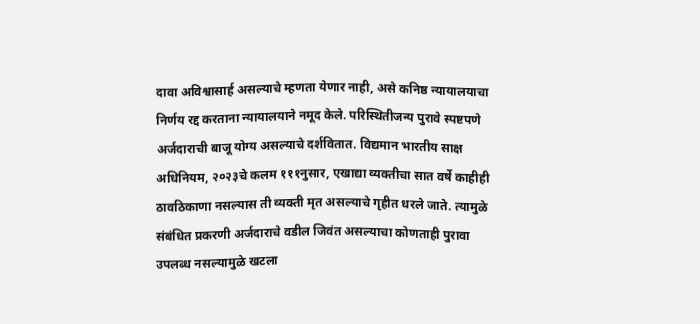दावा अविश्वासार्ह असल्याचे म्हणता येणार नाही, असे कनिष्ठ न्यायालयाचा निर्णय रद्द करताना न्यायालयाने नमूद केले. परिस्थितीजन्य पुरावे स्पष्टपणे अर्जदाराची बाजू योग्य असल्याचे दर्शवितात. विद्यमान भारतीय साक्ष अधिनियम, २०२३चे कलम १११नुसार, एखाद्या व्यक्तीचा सात वर्षे काहीही ठावठिकाणा नसल्यास ती व्यक्ती मृत असल्याचे गृहीत धरले जाते. त्यामुळे संबंधित प्रकरणी अर्जदाराचे वडील जिवंत असल्याचा कोणताही पुरावा उपलब्ध नसल्यामुळे खटला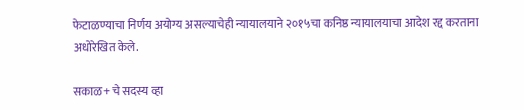फेटाळण्याचा निर्णय अयोग्य असल्याचेही न्यायालयाने २०१५चा कनिष्ठ न्यायालयाचा आदेश रद्द करताना अधोरेखित केले.

सकाळ+ चे सदस्य व्हा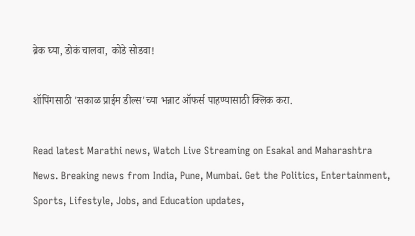ब्रेक घ्या, डोकं चालवा, कोडे सोडवा!

शॉपिंगसाठी 'सकाळ प्राईम डील्स'च्या भन्नाट ऑफर्स पाहण्यासाठी क्लिक करा.

Read latest Marathi news, Watch Live Streaming on Esakal and Maharashtra News. Breaking news from India, Pune, Mumbai. Get the Politics, Entertainment, Sports, Lifestyle, Jobs, and Education updates,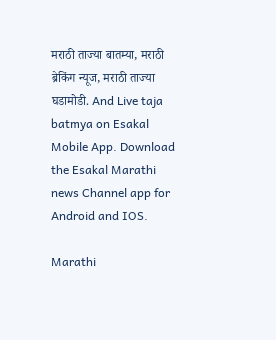मराठी ताज्या बातम्या, मराठी ब्रेकिंग न्यूज, मराठी ताज्या घडामोडी. And Live taja batmya on Esakal Mobile App. Download the Esakal Marathi news Channel app for Android and IOS.

Marathi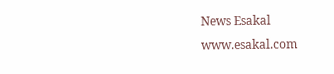News Esakal
www.esakal.com